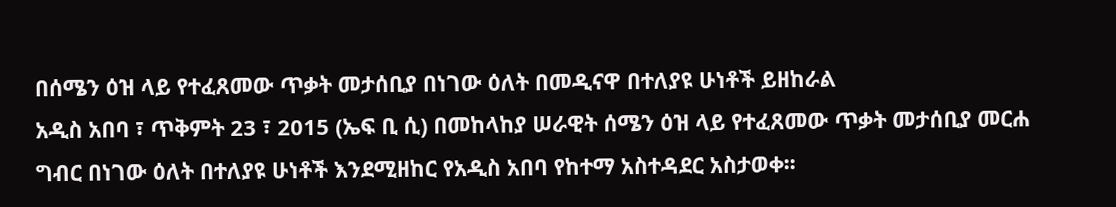በሰሜን ዕዝ ላይ የተፈጸመው ጥቃት መታሰቢያ በነገው ዕለት በመዲናዋ በተለያዩ ሁነቶች ይዘከራል
አዲስ አበባ ፣ ጥቅምት 23 ፣ 2015 (ኤፍ ቢ ሲ) በመከላከያ ሠራዊት ሰሜን ዕዝ ላይ የተፈጸመው ጥቃት መታሰቢያ መርሐ ግብር በነገው ዕለት በተለያዩ ሁነቶች እንደሚዘከር የአዲስ አበባ የከተማ አስተዳደር አስታወቀ፡፡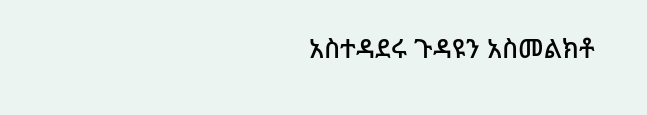አስተዳደሩ ጉዳዩን አስመልክቶ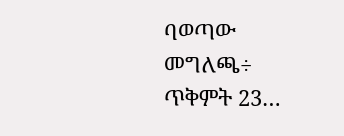ባወጣው መግለጫ÷ ጥቅምት 23…